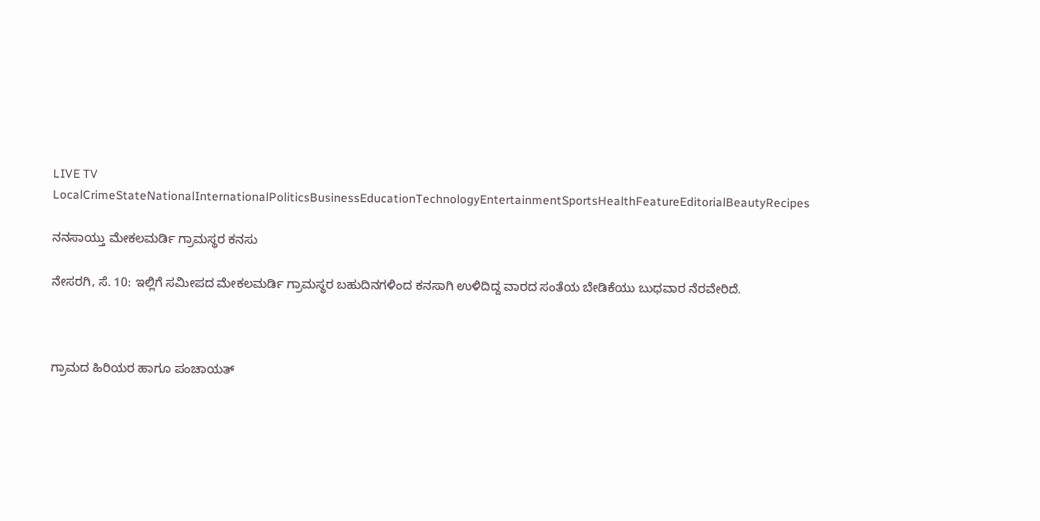LIVE TV LocalCrimeStateNationalInternationalPoliticsBusinessEducationTechnologyEntertainmentSportsHealthFeatureEditorialBeautyRecipes

ನನಸಾಯ್ತು ಮೇಕಲಮರ್ಡಿ ಗ್ರಾಮಸ್ಥರ ಕನಸು

ನೇಸರಗಿ, ಸೆ. 10: ಇಲ್ಲಿಗೆ ಸಮೀಪದ ಮೇಕಲಮರ್ಡಿ ಗ್ರಾಮಸ್ಥರ ಬಹುದಿನಗಳಿಂದ ಕನಸಾಗಿ ಉಳಿದಿದ್ದ ವಾರದ ಸಂತೆಯ ಬೇಡಿಕೆಯು ಬುಧವಾರ ನೆರವೇರಿದೆ.



ಗ್ರಾಮದ ಹಿರಿಯರ ಹಾಗೂ ಪಂಚಾಯತ್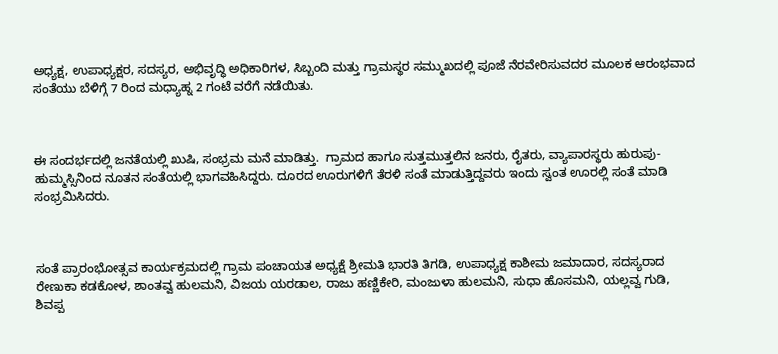ಅಧ್ಯಕ್ಷ, ಉಪಾಧ್ಯಕ್ಷರ, ಸದಸ್ಯರ, ಅಭಿವೃದ್ಧಿ ಅಧಿಕಾರಿಗಳ, ಸಿಬ್ಬಂದಿ ಮತ್ತು ಗ್ರಾಮಸ್ಥರ ಸಮ್ಮುಖದಲ್ಲಿ ಪೂಜೆ ನೆರವೇರಿಸುವದರ ಮೂಲಕ ಆರಂಭವಾದ ಸಂತೆಯು ಬೆಳಿಗ್ಗೆ 7 ರಿಂದ ಮಧ್ಯಾಹ್ನ 2 ಗಂಟೆ ವರೆಗೆ ನಡೆಯಿತು.



ಈ ಸಂದರ್ಭದಲ್ಲಿ ಜನತೆಯಲ್ಲಿ ಖುಷಿ, ಸಂಭ್ರಮ ಮನೆ ಮಾಡಿತ್ತು.  ಗ್ರಾಮದ ಹಾಗೂ ಸುತ್ತಮುತ್ತಲಿನ ಜನರು, ರೈತರು, ವ್ಯಾಪಾರಸ್ಥರು ಹುರುಪು-ಹುಮ್ಮಸ್ಸಿನಿಂದ ನೂತನ ಸಂತೆಯಲ್ಲಿ ಭಾಗವಹಿಸಿದ್ದರು. ದೂರದ ಊರುಗಳಿಗೆ ತೆರಳಿ ಸಂತೆ ಮಾಡುತ್ತಿದ್ದವರು ಇಂದು ಸ್ವಂತ ಊರಲ್ಲಿ ಸಂತೆ ಮಾಡಿ ಸಂಭ್ರಮಿಸಿದರು.



ಸಂತೆ ಪ್ರಾರಂಭೋತ್ಸವ ಕಾರ್ಯಕ್ರಮದಲ್ಲಿ ಗ್ರಾಮ ಪಂಚಾಯತ ಅಧ್ಯಕ್ಷೆ ಶ್ರೀಮತಿ ಭಾರತಿ ತಿಗಡಿ, ಉಪಾಧ್ಯಕ್ಷ ಕಾಶೀಮ ಜಮಾದಾರ, ಸದಸ್ಯರಾದ ರೇಣುಕಾ ಕಡಕೋಳ, ಶಾಂತವ್ವ ಹುಲಮನಿ, ವಿಜಯ ಯರಡಾಲ, ರಾಜು ಹಣ್ಣಿಕೇರಿ, ಮಂಜುಳಾ ಹುಲಮನಿ, ಸುಧಾ ಹೊಸಮನಿ, ಯಲ್ಲವ್ವ ಗುಡಿ, ಶಿವಪ್ಪ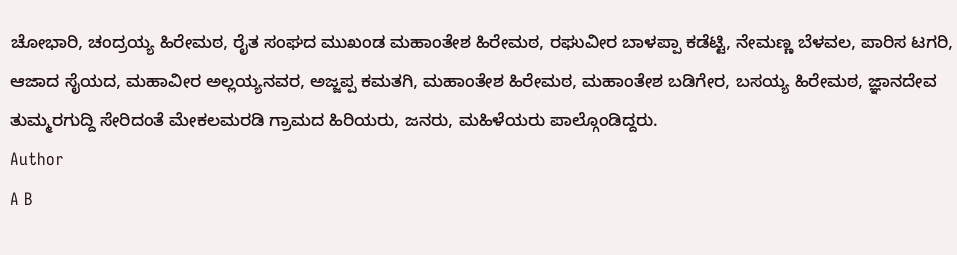ಚೋಭಾರಿ, ಚಂದ್ರಯ್ಯ ಹಿರೇಮಠ, ರೈತ ಸಂಘದ ಮುಖಂಡ ಮಹಾಂತೇಶ ಹಿರೇಮಠ, ರಘುವೀರ ಬಾಳಪ್ಪಾ ಕಡೆಟ್ಟಿ, ನೇಮಣ್ಣ ಬೆಳವಲ, ಪಾರಿಸ ಟಗರಿ, ಆಜಾದ ಸೈಯದ, ಮಹಾವೀರ ಅಲ್ಲಯ್ಯನವರ, ಅಜ್ಜಪ್ಪ ಕಮತಗಿ, ಮಹಾಂತೇಶ ಹಿರೇಮಠ, ಮಹಾಂತೇಶ ಬಡಿಗೇರ, ಬಸಯ್ಯ ಹಿರೇಮಠ, ಜ್ಞಾನದೇವ ತುಮ್ಮರಗುದ್ದಿ ಸೇರಿದಂತೆ ಮೇಕಲಮರಡಿ ಗ್ರಾಮದ ಹಿರಿಯರು, ಜನರು, ಮಹಿಳೆಯರು ಪಾಲ್ಗೊಂಡಿದ್ದರು.
Author
A B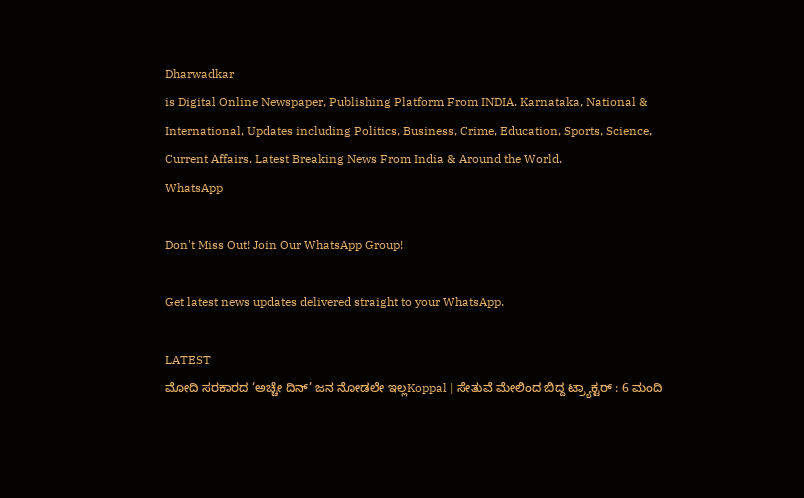Dharwadkar
is Digital Online Newspaper, Publishing Platform From INDIA. Karnataka, National & International, Updates including Politics, Business, Crime, Education, Sports, Science, Current Affairs. Latest Breaking News From India & Around the World.
WhatsApp

Don't Miss Out! Join Our WhatsApp Group!

Get latest news updates delivered straight to your WhatsApp.

LATEST
ಮೋದಿ ಸರಕಾರದ ‘ಅಚ್ಚೇ ದಿನ್’ ಜನ ನೋಡಲೇ ಇಲ್ಲKoppal | ಸೇತುವೆ ಮೇಲಿಂದ ಬಿದ್ದ ಟ್ರ್ಯಾಕ್ಟರ್ : 6 ಮಂದಿ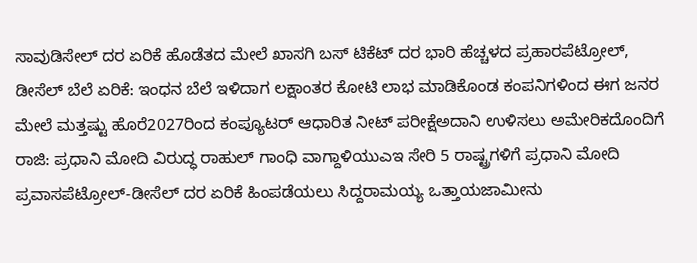ಸಾವುಡಿಸೇಲ್ ದರ ಏರಿಕೆ ಹೊಡೆತದ ಮೇಲೆ ಖಾಸಗಿ ಬಸ್ ಟಿಕೆಟ್ ದರ ಭಾರಿ ಹೆಚ್ಚಳದ ಪ್ರಹಾರಪೆಟ್ರೋಲ್, ಡೀಸೆಲ್ ಬೆಲೆ ಏರಿಕೆ: ಇಂಧನ ಬೆಲೆ ಇಳಿದಾಗ ಲಕ್ಷಾಂತರ ಕೋಟಿ ಲಾಭ ಮಾಡಿಕೊಂಡ ಕಂಪನಿಗಳಿಂದ ಈಗ ಜನರ ಮೇಲೆ ಮತ್ತಷ್ಟು ಹೊರೆ2027ರಿಂದ ಕಂಪ್ಯೂಟರ್‌ ಆಧಾರಿತ ನೀಟ್‌ ಪರೀಕ್ಷೆಅದಾನಿ ಉಳಿಸಲು ಅಮೇರಿಕದೊಂದಿಗೆ ರಾಜಿ: ಪ್ರಧಾನಿ ಮೋದಿ ವಿರುದ್ಧ ರಾಹುಲ್ ಗಾಂಧಿ ವಾಗ್ದಾಳಿಯುಎಇ ಸೇರಿ 5 ರಾಷ್ಟ್ರಗಳಿಗೆ ಪ್ರಧಾನಿ ಮೋದಿ ಪ್ರವಾಸಪೆಟ್ರೋಲ್‌-ಡೀಸೆಲ್‌ ದರ ಏರಿಕೆ ಹಿಂಪಡೆಯಲು ಸಿದ್ದರಾಮಯ್ಯ ಒತ್ತಾಯಜಾಮೀನು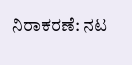ನಿರಾಕರಣೆ: ನಟ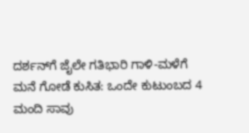ದರ್ಶನ್‌ಗೆ ಜೈಲೇ ಗತಿಭಾರಿ ಗಾಳಿ-ಮಳೆಗೆ ಮನೆ ಗೋಡೆ ಕುಸಿತ: ಒಂದೇ ಕುಟುಂಬದ 4 ಮಂದಿ ಸಾವು